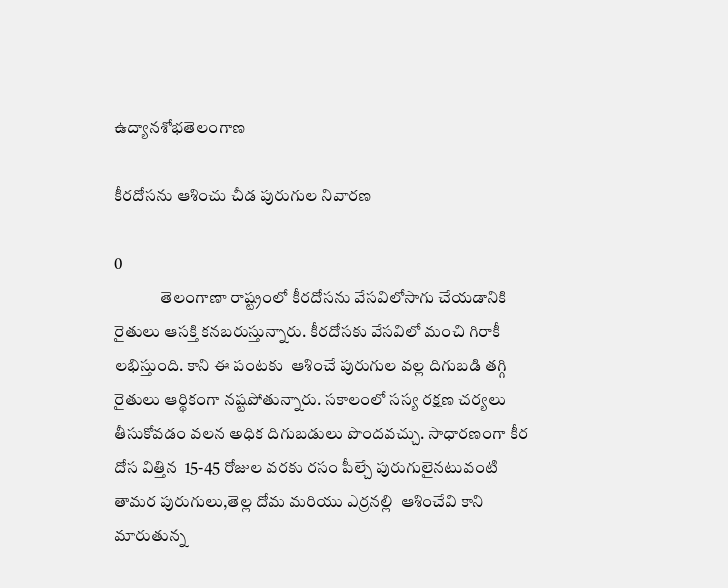ఉద్యానశోభతెలంగాణ

కీరదోసను ఆశించు చీడ పురుగుల నివారణ

0
              తెలంగాణా రాష్ట్రంలో కీరదోసను వేసవిలోసాగు చేయడానికి రైతులు ఆసక్తి కనబరుస్తున్నారు. కీరదోసకు వేసవిలో మంచి గిరాకీ లభిస్తుంది. కాని ఈ పంటకు  ఆశించే పురుగుల వల్ల దిగుబడి తగ్గి రైతులు ఆర్థికంగా నష్టపోతున్నారు. సకాలంలో సస్య రక్షణ చర్యలు తీసుకోవడం వలన అధిక దిగుబడులు పొందవచ్చు. సాధారణంగా కీర దోస విత్తిన  15-45 రోజుల వరకు రసం పీల్చే పురుగులైనటువంటి తామర పురుగులు,తెల్ల దోమ మరియు ఎర్రనల్లి  ఆశించేవి కాని మారుతున్న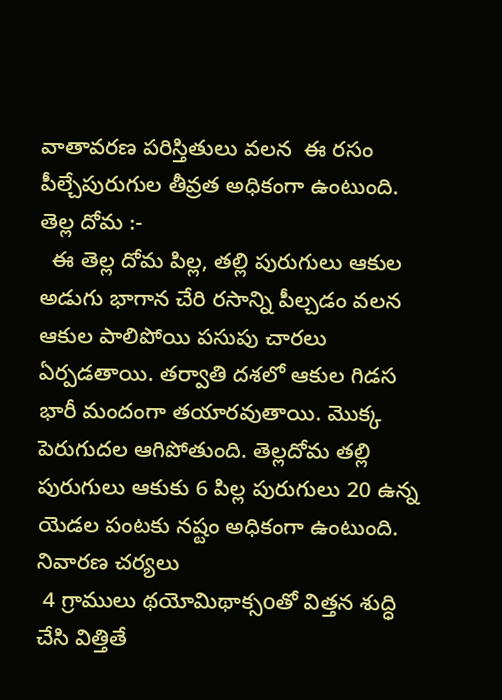వాతావరణ పరిస్తితులు వలన  ఈ రసం పీల్చేపురుగుల తీవ్రత అధికంగా ఉంటుంది.
తెల్ల దోమ :-
  ఈ తెల్ల దోమ పిల్ల, తల్లి పురుగులు ఆకుల అడుగు భాగాన చేరి రసాన్ని పీల్చడం వలన ఆకుల పాలిపోయి పసుపు చారలు ఏర్పడతాయి. తర్వాతి దశలో ఆకుల గిడస భారీ మందంగా తయారవుతాయి. మొక్క పెరుగుదల ఆగిపోతుంది. తెల్లదోమ తల్లి పురుగులు ఆకుకు 6 పిల్ల పురుగులు 20 ఉన్న యెడల పంటకు నష్టం అధికంగా ఉంటుంది.
నివారణ చర్యలు
 4 గ్రాములు థయోమిథాక్సoతో విత్తన శుద్ధి చేసి విత్తితే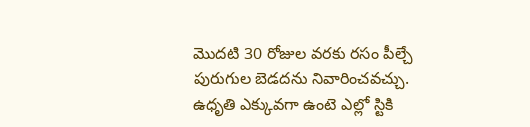మొదటి 30 రోజుల వరకు రసం పీల్చే పురుగుల బెడదను నివారించవచ్చు.
ఉధృతి ఎక్కువగా ఉంటె ఎల్లో స్టికి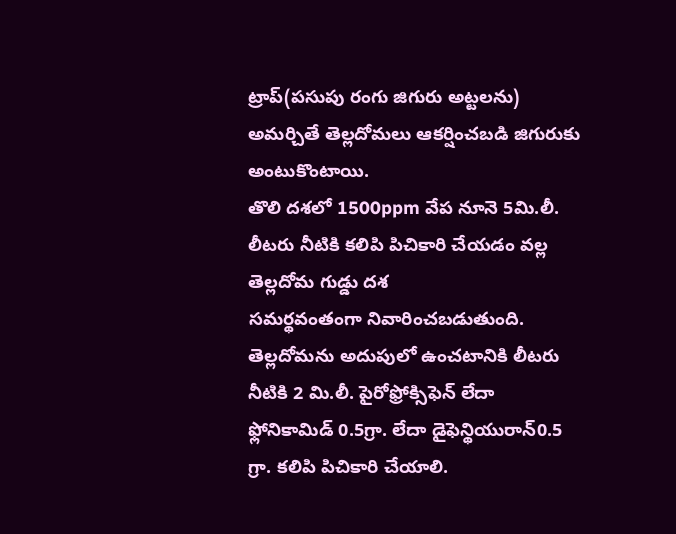ట్రాప్(పసుపు రంగు జిగురు అట్టలను) అమర్చితే తెల్లదోమలు ఆకర్షించబడి జిగురుకు అంటుకొంటాయి.
తొలి దశలో 1500ppm వేప నూనె 5మి.లీ. లీటరు నీటికి కలిపి పిచికారి చేయడం వల్ల తెల్లదోమ గుడ్డు దశ
సమర్థవంతంగా నివారించబడుతుంది.
తెల్లదోమను అదుపులో ఉంచటానికి లీటరు నీటికి 2 మి.లీ. పైరోఫ్రోక్సిఫెన్ లేదా ఫ్లోనికామిడ్ 0.5గ్రా. లేదా డైఫెన్థియురాన్0.5 గ్రా. కలిపి పిచికారి చేయాలి.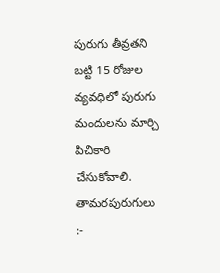పురుగు తీవ్రతని బట్టి 15 రోజుల వ్యవధిలో పురుగు మందులను మార్చి పిచికారి చేసుకోవాలి.
తామరపురుగులు :-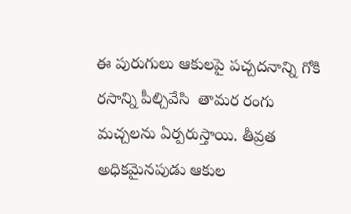ఈ పురుగులు ఆకులపై పచ్చదనాన్ని గోకి రసాన్ని పీల్చివేసి  తామర రంగు మచ్చలను ఏర్పరుస్తాయి. తీవ్రత అధికమైనపుడు ఆకుల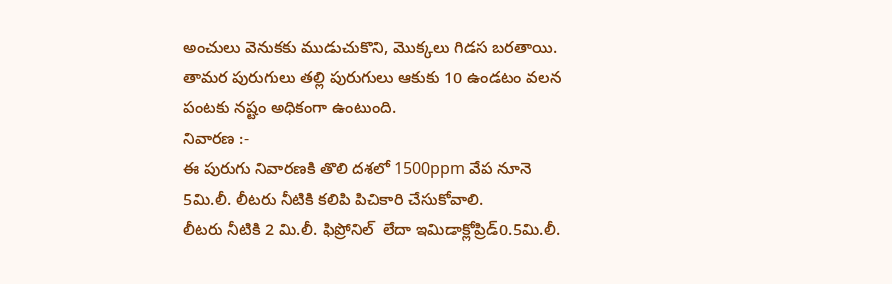అంచులు వెనుకకు ముడుచుకొని, మొక్కలు గిడస బరతాయి. తామర పురుగులు తల్లి పురుగులు ఆకుకు 10 ఉండటం వలన పంటకు నష్టం అధికంగా ఉంటుంది.
నివారణ :-
ఈ పురుగు నివారణకి తొలి దశలో 1500ppm వేప నూనె 5మి.లీ. లీటరు నీటికి కలిపి పిచికారి చేసుకోవాలి.
లీటరు నీటికి 2 మి.లీ. ఫిప్రోనిల్  లేదా ఇమిడాక్లోప్రిడ్0.5మి.లీ.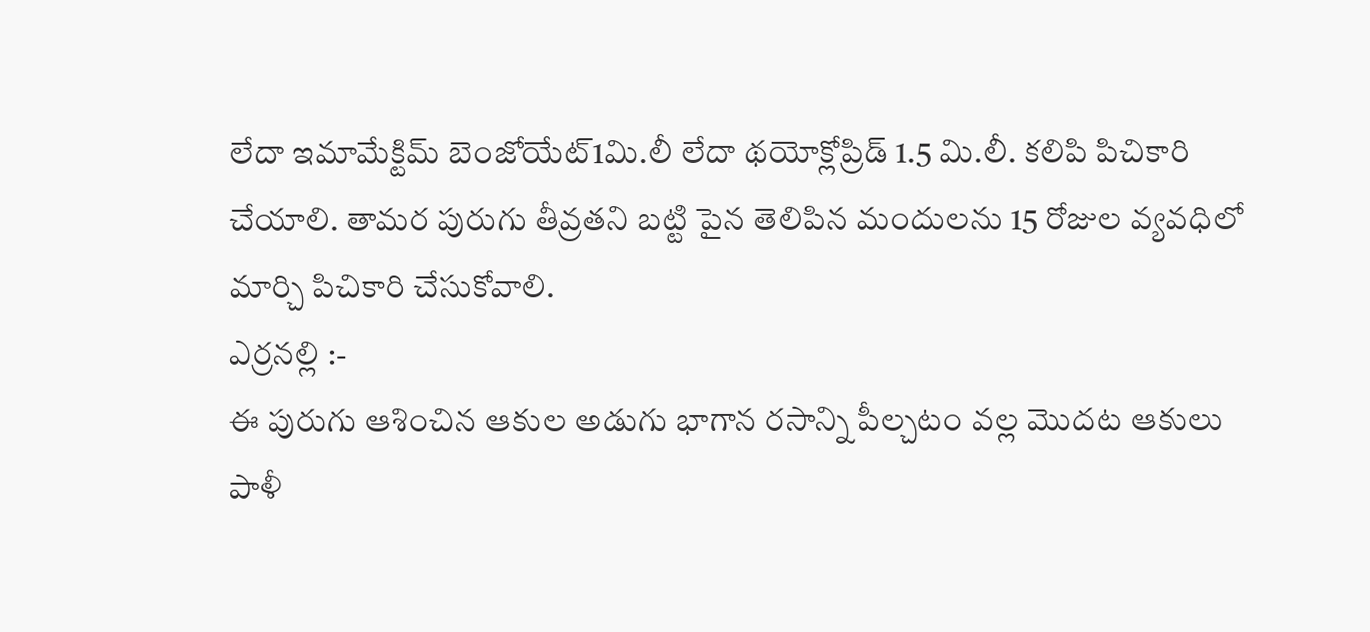లేదా ఇమామేక్టిమ్ బెంజోయేట్1మి.లీ లేదా థయోక్లోప్రిడ్ 1.5 మి.లీ. కలిపి పిచికారి చేయాలి. తామర పురుగు తీవ్రతని బట్టి పైన తెలిపిన మందులను 15 రోజుల వ్యవధిలో మార్చి పిచికారి చేసుకోవాలి.
ఎర్రనల్లి :-
ఈ పురుగు ఆశించిన ఆకుల అడుగు భాగాన రసాన్ని పీల్చటం వల్ల మొదట ఆకులు పాళీ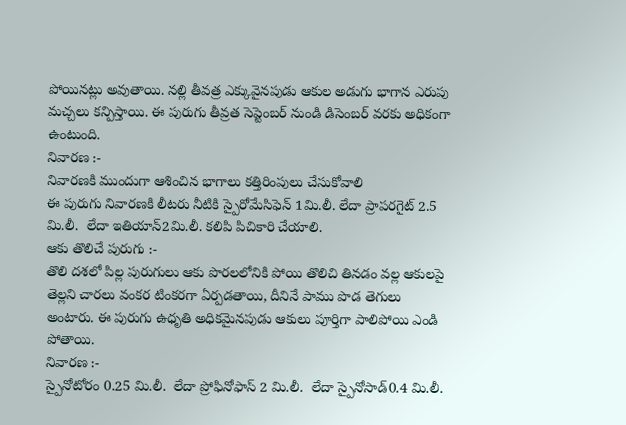పోయినట్లు అవుతాయి. నల్లి తీవత్ర ఎక్కువైనపుడు ఆకుల అడుగు భాగాన ఎరుపు మచ్చలు కన్పిస్తాయి. ఈ పురుగు తీవ్రత సెప్టెంబర్ నుండి డిసెంబర్ వరకు అధికంగా ఉంటుంది.
నివారణ :-
నివారణకి ముందుగా ఆశించిన భాగాలు కత్తిరింపులు చేసుకోవాలి
ఈ పురుగు నివారణకి లీటరు నీటికి స్పైరోమేసిఫెన్ 1మి.లీ. లేదా ప్రాపరగైట్ 2.5 మి.లీ.  లేదా ఇతియాన్2మి.లీ. కలిపి పిచికారి చేయాలి.
ఆకు తొలిచే పురుగు :-
తొలి దశలో పిల్ల పురుగులు ఆకు పొరలలోనికి పోయి తొలిచి తినడం వల్ల ఆకులపై తెల్లని చారలు వంకర టింకరగా ఏర్పడతాయి, దీనినే పాము పొడ తెగులు అంటారు. ఈ పురుగు ఉధృతి అధికమైనపుడు ఆకులు పూర్తిగా పాలిపోయి ఎండి పోతాయి.
నివారణ :-
స్పైనోటోరం 0.25 మి.లీ.  లేదా ప్రోఫినోఫాస్ 2 మి.లీ.  లేదా స్పైనోసాడ్0.4 మి.లీ.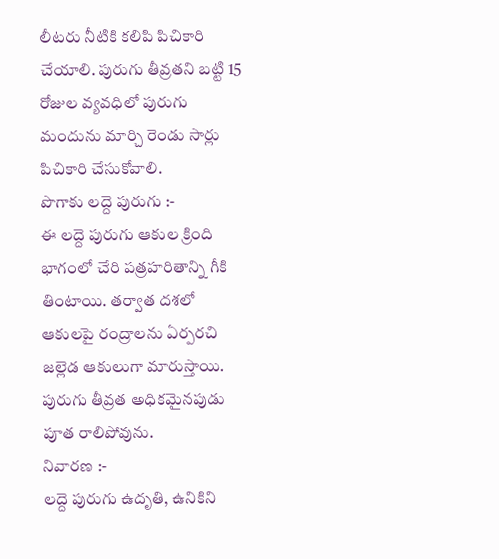లీటరు నీటికి కలిపి పిచికారి చేయాలి. పురుగు తీవ్రతని బట్టి 15 రోజుల వ్యవధిలో పురుగు మందును మార్చి రెండు సార్లు పిచికారి చేసుకోవాలి.
పొగాకు లద్దె పురుగు :-
ఈ లద్దె పురుగు ఆకుల క్రింది భాగంలో చేరి పత్రహరితాన్ని గీకి తింటాయి. తర్వాత దశలో ఆకులపై రంద్రాలను ఏర్పరచి జల్లెడ ఆకులుగా మారుస్తాయి. పురుగు తీవ్రత అధికమైనపుడు పూత రాలిపోవును.
నివారణ :-
లద్దె పురుగు ఉదృతి, ఉనికిని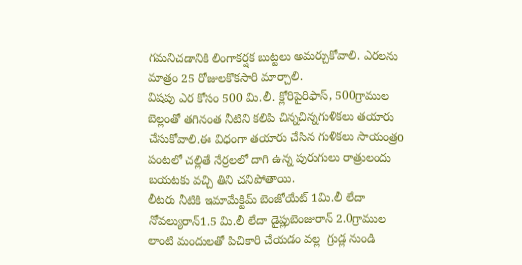గమనిచడానికి లింగాకర్షక బుట్టలు అమర్చుకోవాలి. ఎరలను మాత్రం 25 రోజులకొకసారి మార్చాలి.
విషపు ఎర కోసం 500 మి.లీ. క్లోరిపైరిఫాస్, 500గ్రాముల బెల్లంతో తగినంత నీటిని కలిపి చిన్నచిన్నగుళికలు తయారు చేసుకోవాలి.ఈ విధంగా తయారు చేసిన గుళికలు సాయంత్రo పంటలో చల్లితే నేర్రలలో దాగి ఉన్న పురుగులు రాత్రులందు బయటకు వచ్చి తిని చనిపోతాయి.
లీటరు నీటికి ఇమామేక్టిమ్ బెంజోయేట్ 1మి.లీ లేదా నోవల్యురాన్1.5 మి.లీ లేదా డైప్లుబెంజురాన్ 2.0గ్రాముల లాంటి మందులతో పిచికారి చేయడం వల్ల  గ్రుడ్ల నుండి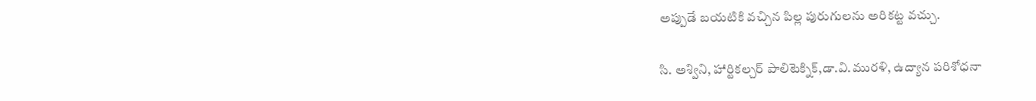అప్పుడే బయటికి వచ్చిన పిల్ల పురుగులను అరికట్ట వచ్చు.

సి. అశ్విని, హార్టికల్చర్ పాలిటెక్నిక్,డా.వి.మురళి, ఉద్యాన పరిశోధనా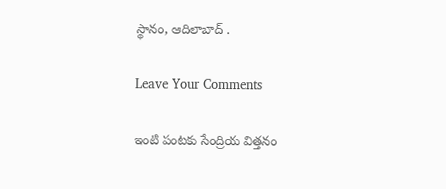స్థానం, ఆదిలాబాద్ .

Leave Your Comments

ఇంటి పంటకు సేంద్రియ విత్తనం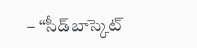– “సీడ్‌బాస్కెట్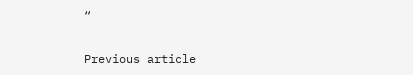“

Previous article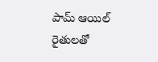పామ్ ఆయిల్ రైతులతో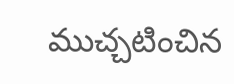ముచ్చటించిన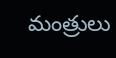మంత్రులు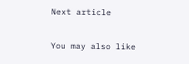Next article

You may also like